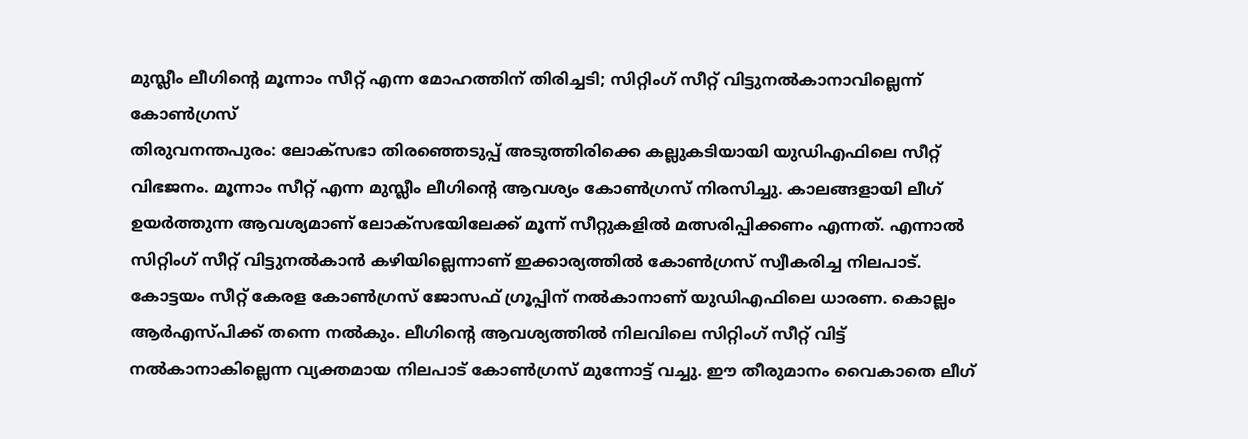മുസ്ലീം ലീഗിന്റെ മൂന്നാം സീറ്റ് എന്ന മോഹത്തിന് തിരിച്ചടി; സിറ്റിംഗ് സീറ്റ് വിട്ടുനൽകാനാവില്ലെന്ന് കോൺഗ്രസ്
തിരുവനന്തപുരം: ലോക്സഭാ തിരഞ്ഞെടുപ്പ് അടുത്തിരിക്കെ കല്ലുകടിയായി യുഡിഎഫിലെ സീറ്റ് വിഭജനം. മൂന്നാം സീറ്റ് എന്ന മുസ്ലീം ലീഗിന്റെ ആവശ്യം കോൺഗ്രസ് നിരസിച്ചു. കാലങ്ങളായി ലീഗ് ഉയർത്തുന്ന ആവശ്യമാണ് ലോക്സഭയിലേക്ക് മൂന്ന് സീറ്റുകളിൽ മത്സരിപ്പിക്കണം എന്നത്. എന്നാൽ സിറ്റിംഗ് സീറ്റ് വിട്ടുനൽകാൻ കഴിയില്ലെന്നാണ് ഇക്കാര്യത്തിൽ കോൺഗ്രസ് സ്വീകരിച്ച നിലപാട്.
കോട്ടയം സീറ്റ് കേരള കോൺഗ്രസ് ജോസഫ് ഗ്രൂപ്പിന് നൽകാനാണ് യുഡിഎഫിലെ ധാരണ. കൊല്ലം ആർഎസ്പിക്ക് തന്നെ നൽകും. ലീഗിന്റെ ആവശ്യത്തിൽ നിലവിലെ സിറ്റിംഗ് സീറ്റ് വിട്ട് നൽകാനാകില്ലെന്ന വ്യക്തമായ നിലപാട് കോൺഗ്രസ് മുന്നോട്ട് വച്ചു. ഈ തീരുമാനം വൈകാതെ ലീഗ്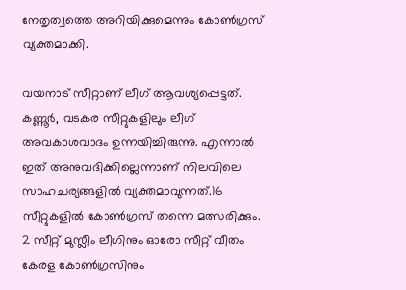നേതൃത്വത്തെ അറിയിക്കുമെന്നും കോൺഗ്രസ് വ്യക്തമാക്കി.

വയനാട് സീറ്റാണ് ലീഗ് ആവശ്യപ്പെട്ടത്. കണ്ണൂർ, വടകര സീറ്റുകളിലും ലീഗ് അവകാശവാദം ഉന്നയിച്ചിരുന്നു. എന്നാൽ ഇത് അനുവദിക്കില്ലെന്നാണ് നിലവിലെ സാഹചര്യങ്ങളിൽ വ്യക്തമാവുന്നത്.16 സീറ്റുകളിൽ കോൺഗ്രസ് തന്നെ മത്സരിക്കും. 2 സീറ്റ് മുസ്ലീം ലീഗിനും ഓരോ സീറ്റ് വീതം കേരള കോൺഗ്രസിനും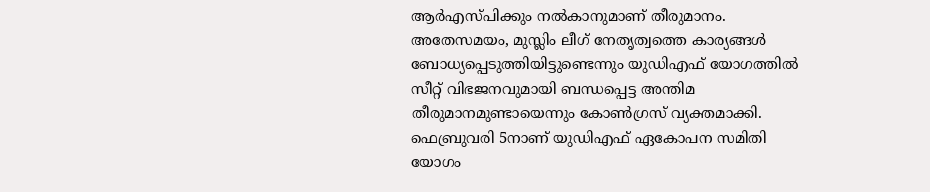ആർഎസ്പിക്കും നൽകാനുമാണ് തീരുമാനം.
അതേസമയം, മുസ്ലിം ലീഗ് നേതൃത്വത്തെ കാര്യങ്ങൾ ബോധ്യപ്പെടുത്തിയിട്ടുണ്ടെന്നും യുഡിഎഫ് യോഗത്തിൽ സീറ്റ് വിഭജനവുമായി ബന്ധപ്പെട്ട അന്തിമ തീരുമാനമുണ്ടായെന്നും കോൺഗ്രസ് വ്യക്തമാക്കി. ഫെബ്രുവരി 5നാണ് യുഡിഎഫ് ഏകോപന സമിതി യോഗം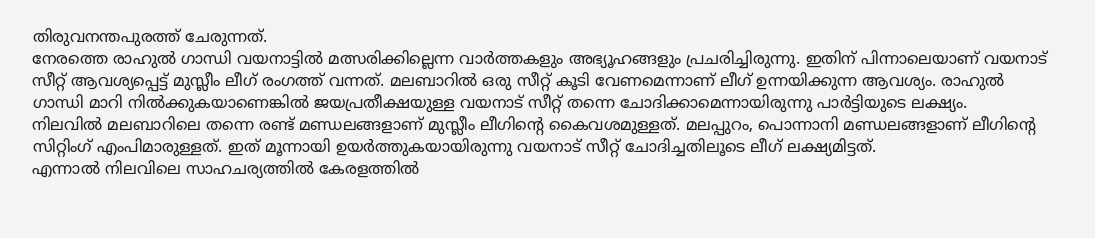തിരുവനന്തപുരത്ത് ചേരുന്നത്.
നേരത്തെ രാഹുൽ ഗാന്ധി വയനാട്ടിൽ മത്സരിക്കില്ലെന്ന വാർത്തകളും അഭ്യൂഹങ്ങളും പ്രചരിച്ചിരുന്നു. ഇതിന് പിന്നാലെയാണ് വയനാട് സീറ്റ് ആവശ്യപ്പെട്ട് മുസ്ലീം ലീഗ് രംഗത്ത് വന്നത്. മലബാറിൽ ഒരു സീറ്റ് കൂടി വേണമെന്നാണ് ലീഗ് ഉന്നയിക്കുന്ന ആവശ്യം. രാഹുൽ ഗാന്ധി മാറി നിൽക്കുകയാണെങ്കിൽ ജയപ്രതീക്ഷയുള്ള വയനാട് സീറ്റ് തന്നെ ചോദിക്കാമെന്നായിരുന്നു പാർട്ടിയുടെ ലക്ഷ്യം.
നിലവിൽ മലബാറിലെ തന്നെ രണ്ട് മണ്ഡലങ്ങളാണ് മുസ്ലീം ലീഗിന്റെ കൈവശമുള്ളത്. മലപ്പുറം, പൊന്നാനി മണ്ഡലങ്ങളാണ് ലീഗിന്റെ സിറ്റിംഗ് എംപിമാരുള്ളത്. ഇത് മൂന്നായി ഉയർത്തുകയായിരുന്നു വയനാട് സീറ്റ് ചോദിച്ചതിലൂടെ ലീഗ് ലക്ഷ്യമിട്ടത്.
എന്നാൽ നിലവിലെ സാഹചര്യത്തിൽ കേരളത്തിൽ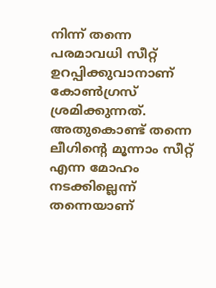നിന്ന് തന്നെ പരമാവധി സീറ്റ് ഉറപ്പിക്കുവാനാണ് കോൺഗ്രസ് ശ്രമിക്കുന്നത്. അതുകൊണ്ട് തന്നെ ലീഗിന്റെ മൂന്നാം സീറ്റ് എന്ന മോഹം നടക്കില്ലെന്ന് തന്നെയാണ്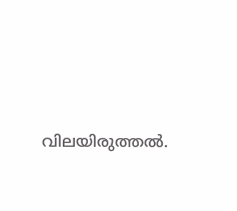വിലയിരുത്തൽ.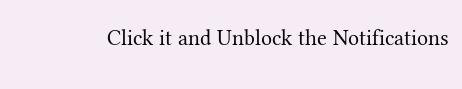Click it and Unblock the Notifications